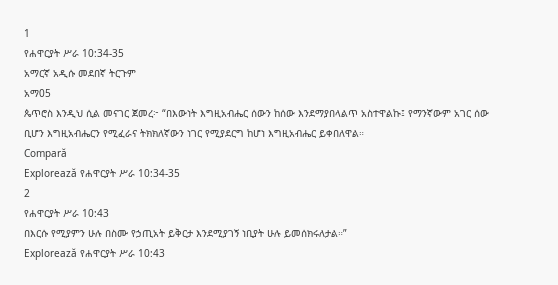1
የሐዋርያት ሥራ 10:34-35
አማርኛ አዲሱ መደበኛ ትርጉም
አማ05
ጴጥሮስ እንዲህ ሲል መናገር ጀመረ፦ “በእውነት እግዚአብሔር ሰውን ከሰው እንደማያበላልጥ አስተዋልኩ፤ የማንኛውም አገር ሰው ቢሆን እግዚአብሔርን የሚፈራና ትክክለኛውን ነገር የሚያደርግ ከሆነ እግዚአብሔር ይቀበለዋል።
Compară
Explorează የሐዋርያት ሥራ 10:34-35
2
የሐዋርያት ሥራ 10:43
በእርሱ የሚያምን ሁሉ በስሙ የኃጢአት ይቅርታ እንደሚያገኝ ነቢያት ሁሉ ይመሰክሩለታል።”
Explorează የሐዋርያት ሥራ 10:43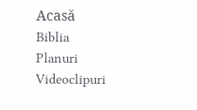Acasă
Biblia
Planuri
Videoclipuri